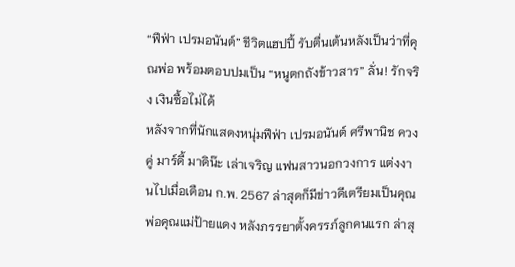“ฟีฟ่า เปรมอนันต์” ชีวิตแฮปปี้ รับตื่นเต้นหลังเป็นว่าที่คุณพ่อ พร้อมตอบปมเป็น “หนูตกถังข้าวสาร” ลั่น! รักจริง เงินซื้อไม่ได้
หลังจากที่นักแสดงหนุ่มฟีฟ่า เปรมอนันต์ ศรีพานิช ควงคู่ มาร์ดี้ มาดิน๊ะ เล่าเจริญ แฟนสาวนอกวงการ แต่งงานไปเมื่อเดือน ก.พ. 2567 ล่าสุดก็มีข่าวดีเตรียมเป็นคุณพ่อคุณแม่ป้ายแดง หลังภรรยาตั้งครรภ์ลูกคนแรก ล่าสุ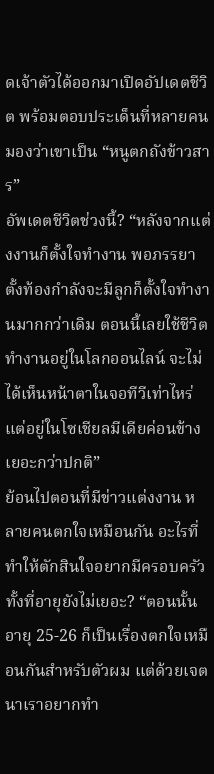ดเจ้าตัวได้ออกมาเปิดอัปเดตชีวิต พร้อมตอบประเด็นที่หลายคนมองว่าเขาเป็น “หนูตกถังข้าวสาร”
อัพเดตชีวิตช่วงนี้? “หลังจากแต่งงานก็ตั้งใจทำงาน พอภรรยาตั้งท้องกำลังจะมีลูกก็ตั้งใจทำงานมากกว่าเดิม ตอนนี้เลยใช้ชีวิตทำงานอยู่ในโลกออนไลน์ จะไม่ได้เห็นหน้าตาในจอทีวีเท่าไหร่ แต่อยู่ในโซเชียลมีเดียค่อนข้างเยอะกว่าปกติ”
ย้อนไปตอนที่มีข่าวแต่งงาน หลายคนตกใจเหมือนกัน อะไรที่ทำให้ตักสินใจอยากมีครอบครัวทั้งที่อายุยังไม่เยอะ? “ตอนนั้นอายุ 25-26 ก็เป็นเรื่องตกใจเหมือนกันสำหรับตัวผม แต่ด้วยเจตนาเราอยากทำ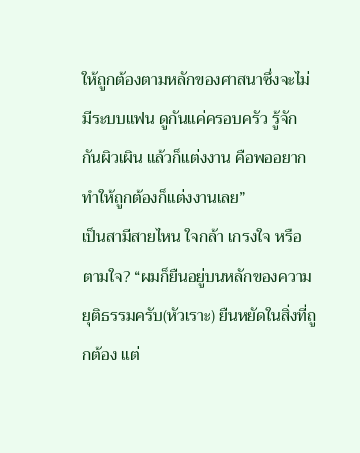ให้ถูกต้องตามหลักของศาสนาซึ่งจะไม่มีระบบแฟน ดูกันแค่ครอบครัว รู้จักกันผิวเผิน แล้วก็แต่งงาน คือพออยากทำให้ถูกต้องก็แต่งงานเลย”
เป็นสามีสายไหน ใจกล้า เกรงใจ หรือตามใจ? “ผมก็ยืนอยู่บนหลักของความยุติธรรมครับ(หัวเราะ) ยืนหยัดในสิ่งที่ถูกต้อง แต่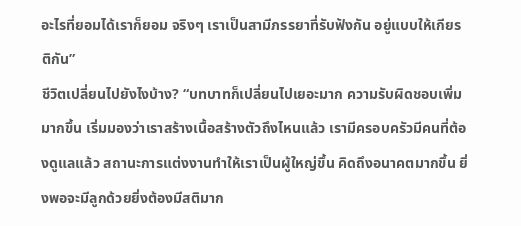อะไรที่ยอมได้เราก็ยอม จริงๆ เราเป็นสามีภรรยาที่รับฟังกัน อยู่แบบให้เกียรติกัน”
ชีวิตเปลี่ยนไปยังไงบ้าง? “บทบาทก็เปลี่ยนไปเยอะมาก ความรับผิดชอบเพิ่มมากขึ้น เริ่มมองว่าเราสร้างเนื้อสร้างตัวถึงไหนแล้ว เรามีครอบครัวมีคนที่ต้องดูแลแล้ว สถานะการแต่งงานทำให้เราเป็นผู้ใหญ่ขึ้น คิดถึงอนาคตมากขึ้น ยิ่งพอจะมีลูกด้วยยิ่งต้องมีสติมาก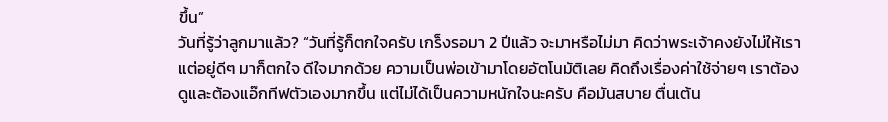ขึ้น”
วันที่รู้ว่าลูกมาแล้ว? “วันที่รู้ก็ตกใจครับ เกร็งรอมา 2 ปีแล้ว จะมาหรือไม่มา คิดว่าพระเจ้าคงยังไม่ให้เรา แต่อยู่ดีๆ มาก็ตกใจ ดีใจมากด้วย ความเป็นพ่อเข้ามาโดยอัตโนมัติเลย คิดถึงเรื่องค่าใช้จ่ายๆ เราต้องดูและต้องแอ๊กทีฟตัวเองมากขึ้น แต่ไม่ได้เป็นความหนักใจนะครับ คือมันสบาย ตื่นเต้น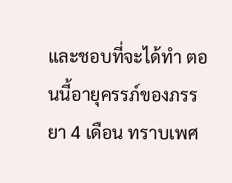และชอบที่จะได้ทำ ตอนนี้อายุครรภ์ของภรรยา 4 เดือน ทราบเพศ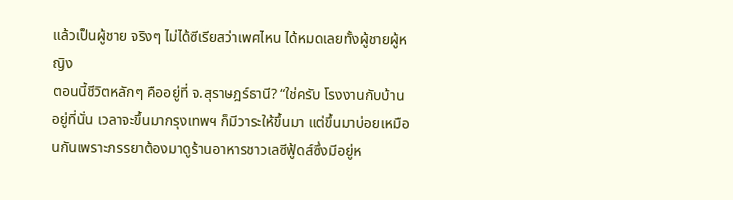แล้วเป็นผู้ชาย จริงๆ ไม่ได้ซีเรียสว่าเพศไหน ได้หมดเลยทั้งผู้ชายผู้หญิง
ตอนนี้ชีวิตหลักๆ คืออยู่ที่ จ.สุราษฎร์ธานี? “ใช่ครับ โรงงานกับบ้านอยู่ที่นั่น เวลาจะขึ้นมากรุงเทพฯ ก็มีวาระให้ขึ้นมา แต่ขึ้นมาบ่อยเหมือนกันเพราะภรรยาต้องมาดูร้านอาหารชาวเลซีฟู้ดส์ซึ่งมีอยู่ห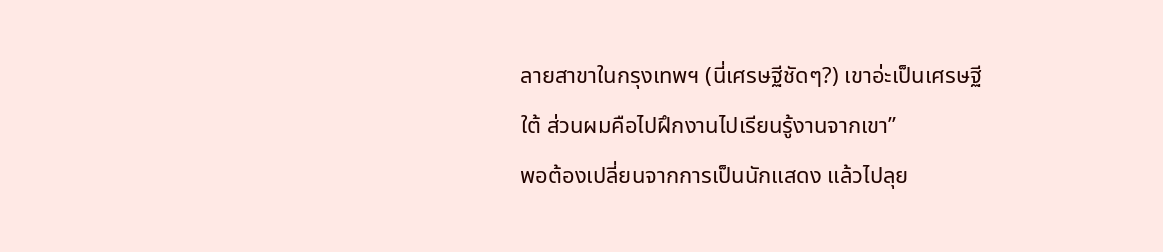ลายสาขาในกรุงเทพฯ (นี่เศรษฐีชัดๆ?) เขาอ่ะเป็นเศรษฐีใต้ ส่วนผมคือไปฝึกงานไปเรียนรู้งานจากเขา”
พอต้องเปลี่ยนจากการเป็นนักแสดง แล้วไปลุย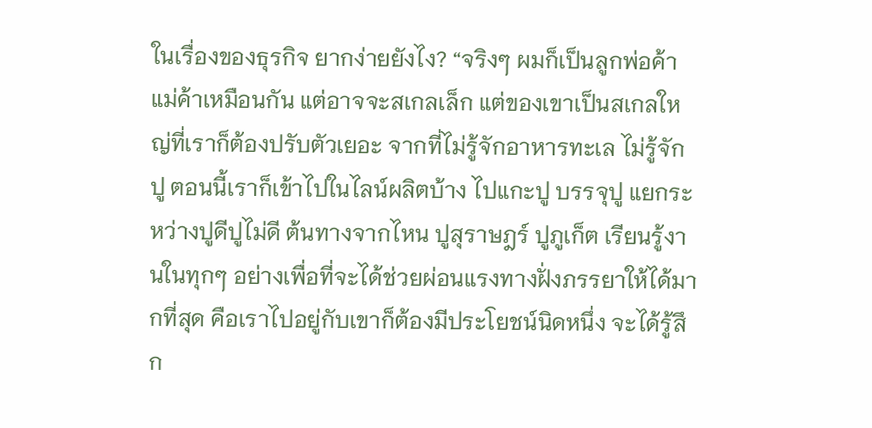ในเรื่องของธุรกิจ ยากง่ายยังไง? “จริงๆ ผมก็เป็นลูกพ่อค้าแม่ค้าเหมือนกัน แต่อาจจะสเกลเล็ก แต่ของเขาเป็นสเกลใหญ่ที่เราก็ต้องปรับตัวเยอะ จากที่ไม่รู้จักอาหารทะเล ไม่รู้จักปู ตอนนี้เราก็เข้าไปในไลน์ผลิตบ้าง ไปแกะปู บรรจุปู แยกระหว่างปูดีปูไม่ดี ต้นทางจากไหน ปูสุราษฎร์ ปูภูเก็ต เรียนรู้งานในทุกๆ อย่างเพื่อที่จะได้ช่วยผ่อนแรงทางฝั่งภรรยาให้ได้มากที่สุด คือเราไปอยู่กับเขาก็ต้องมีประโยชน์นิดหนึ่ง จะได้รู้สึก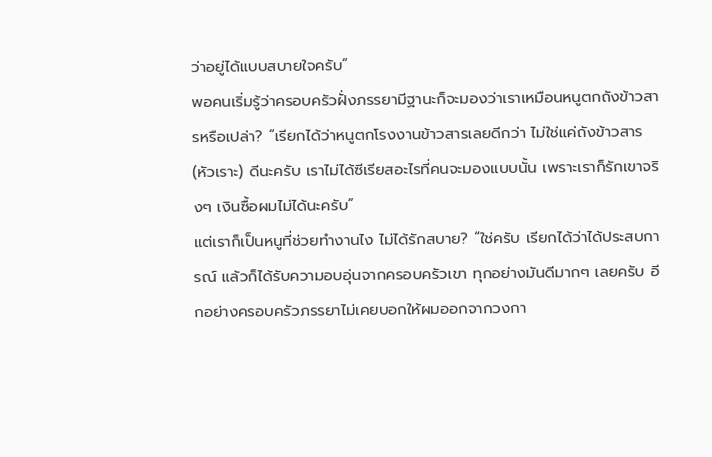ว่าอยู่ได้แบบสบายใจครับ”
พอคนเริ่มรู้ว่าครอบครัวฝั่งภรรยามีฐานะก็จะมองว่าเราเหมือนหนูตกถังข้าวสารหรือเปล่า? “เรียกได้ว่าหนูตกโรงงานข้าวสารเลยดีกว่า ไม่ใช่แค่ถังข้าวสาร(หัวเราะ) ดีนะครับ เราไม่ได้ซีเรียสอะไรที่คนจะมองแบบนั้น เพราะเราก็รักเขาจริงๆ เงินซื้อผมไม่ได้นะครับ”
แต่เราก็เป็นหนูที่ช่วยทำงานไง ไม่ได้รักสบาย? “ใช่ครับ เรียกได้ว่าได้ประสบการณ์ แล้วก็ได้รับความอบอุ่นจากครอบครัวเขา ทุกอย่างมันดีมากๆ เลยครับ อีกอย่างครอบครัวภรรยาไม่เคยบอกให้ผมออกจากวงกา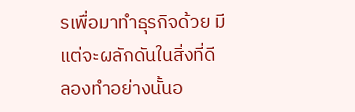รเพื่อมาทำธุรกิจด้วย มีแต่จะผลักดันในสิ่งที่ดี ลองทำอย่างนั้นอ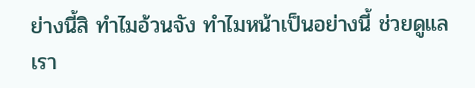ย่างนี้สิ ทำไมอ้วนจัง ทำไมหน้าเป็นอย่างนี้ ช่วยดูแลเรา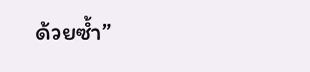ด้วยซ้ำ”